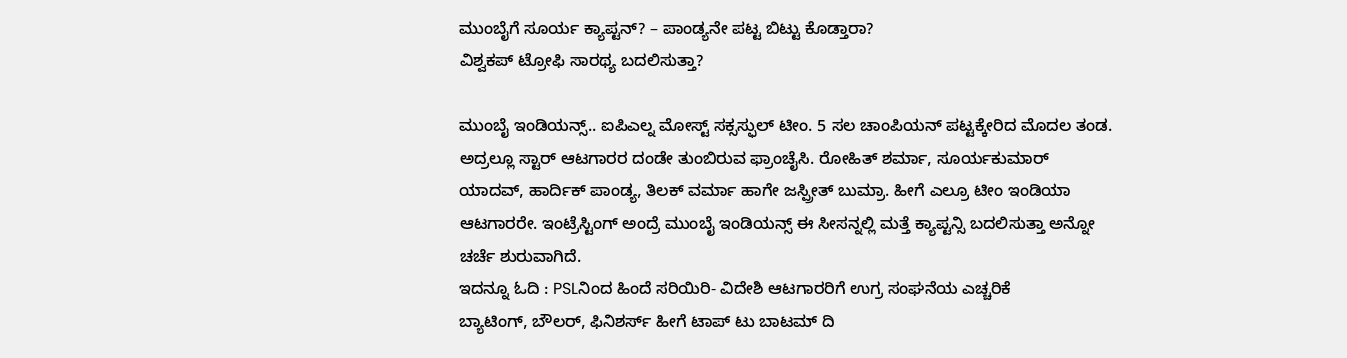ಮುಂಬೈಗೆ ಸೂರ್ಯ ಕ್ಯಾಪ್ಟನ್? – ಪಾಂಡ್ಯನೇ ಪಟ್ಟ ಬಿಟ್ಟು ಕೊಡ್ತಾರಾ?
ವಿಶ್ವಕಪ್ ಟ್ರೋಫಿ ಸಾರಥ್ಯ ಬದಲಿಸುತ್ತಾ?

ಮುಂಬೈ ಇಂಡಿಯನ್ಸ್.. ಐಪಿಎಲ್ನ ಮೋಸ್ಟ್ ಸಕ್ಸಸ್ಫುಲ್ ಟೀಂ. 5 ಸಲ ಚಾಂಪಿಯನ್ ಪಟ್ಟಕ್ಕೇರಿದ ಮೊದಲ ತಂಡ. ಅದ್ರಲ್ಲೂ ಸ್ಟಾರ್ ಆಟಗಾರರ ದಂಡೇ ತುಂಬಿರುವ ಫ್ರಾಂಚೈಸಿ. ರೋಹಿತ್ ಶರ್ಮಾ, ಸೂರ್ಯಕುಮಾರ್ ಯಾದವ್, ಹಾರ್ದಿಕ್ ಪಾಂಡ್ಯ, ತಿಲಕ್ ವರ್ಮಾ ಹಾಗೇ ಜಸ್ಪ್ರೀತ್ ಬುಮ್ರಾ. ಹೀಗೆ ಎಲ್ರೂ ಟೀಂ ಇಂಡಿಯಾ ಆಟಗಾರರೇ. ಇಂಟ್ರೆಸ್ಟಿಂಗ್ ಅಂದ್ರೆ ಮುಂಬೈ ಇಂಡಿಯನ್ಸ್ ಈ ಸೀಸನ್ನಲ್ಲಿ ಮತ್ತೆ ಕ್ಯಾಪ್ಟನ್ಸಿ ಬದಲಿಸುತ್ತಾ ಅನ್ನೋ ಚರ್ಚೆ ಶುರುವಾಗಿದೆ.
ಇದನ್ನೂ ಓದಿ : PSLನಿಂದ ಹಿಂದೆ ಸರಿಯಿರಿ- ವಿದೇಶಿ ಆಟಗಾರರಿಗೆ ಉಗ್ರ ಸಂಘನೆಯ ಎಚ್ಚರಿಕೆ
ಬ್ಯಾಟಿಂಗ್, ಬೌಲರ್, ಫಿನಿಶರ್ಸ್ ಹೀಗೆ ಟಾಪ್ ಟು ಬಾಟಮ್ ದಿ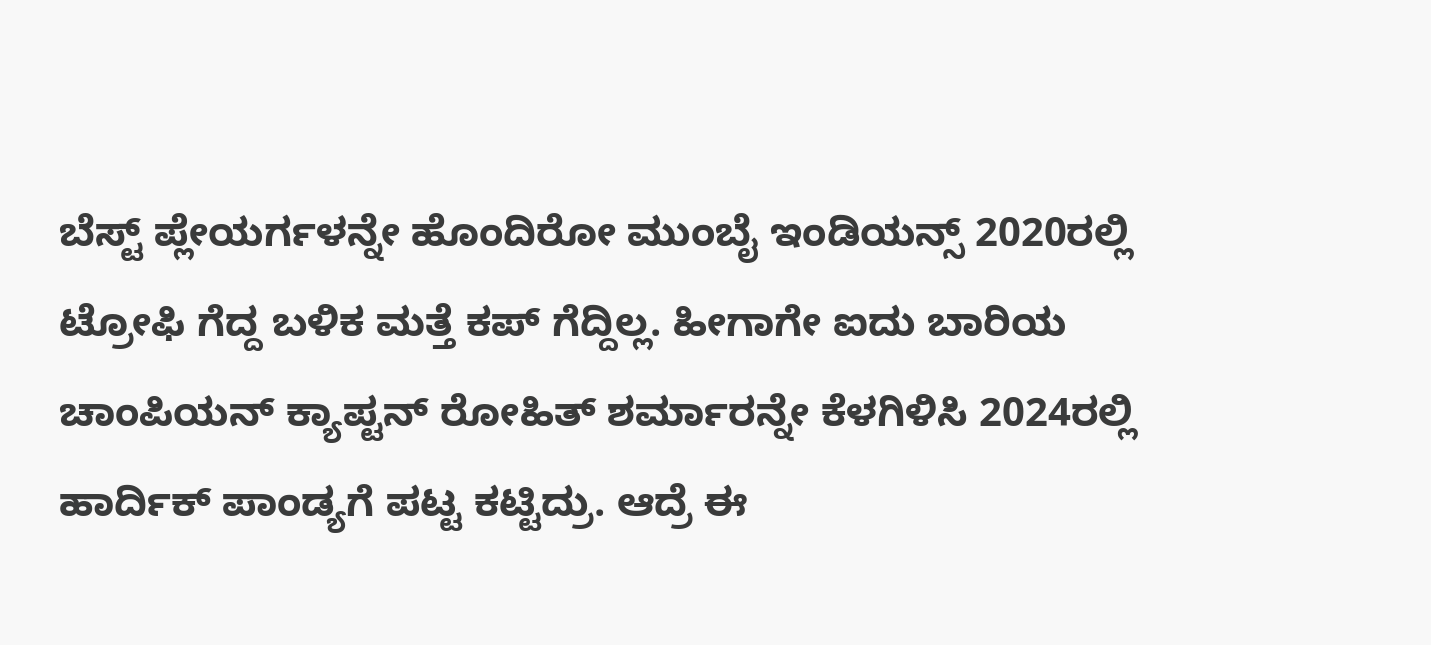ಬೆಸ್ಟ್ ಪ್ಲೇಯರ್ಗಳನ್ನೇ ಹೊಂದಿರೋ ಮುಂಬೈ ಇಂಡಿಯನ್ಸ್ 2020ರಲ್ಲಿ ಟ್ರೋಫಿ ಗೆದ್ದ ಬಳಿಕ ಮತ್ತೆ ಕಪ್ ಗೆದ್ದಿಲ್ಲ. ಹೀಗಾಗೇ ಐದು ಬಾರಿಯ ಚಾಂಪಿಯನ್ ಕ್ಯಾಪ್ಟನ್ ರೋಹಿತ್ ಶರ್ಮಾರನ್ನೇ ಕೆಳಗಿಳಿಸಿ 2024ರಲ್ಲಿ ಹಾರ್ದಿಕ್ ಪಾಂಡ್ಯಗೆ ಪಟ್ಟ ಕಟ್ಟಿದ್ರು. ಆದ್ರೆ ಈ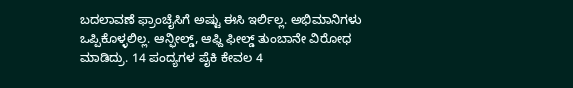ಬದಲಾವಣೆ ಫ್ರಾಂಚೈಸಿಗೆ ಅಷ್ಟು ಈಸಿ ಇರ್ಲಿಲ್ಲ. ಅಭಿಮಾನಿಗಳು ಒಪ್ಪಿಕೊಳ್ಳಲಿಲ್ಲ. ಆನ್ಫೀಲ್ಡ್, ಆಫ್ದಿ ಫೀಲ್ಡ್ ತುಂಬಾನೇ ವಿರೋಧ ಮಾಡಿದ್ರು. 14 ಪಂದ್ಯಗಳ ಪೈಕಿ ಕೇವಲ 4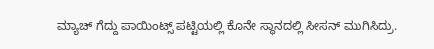ಮ್ಯಾಚ್ ಗೆದ್ದು ಪಾಯಿಂಟ್ಸ್ ಪಟ್ಟಿಯಲ್ಲಿ ಕೊನೇ ಸ್ಥಾನದಲ್ಲಿ ಸೀಸನ್ ಮುಗಿಸಿದ್ರು.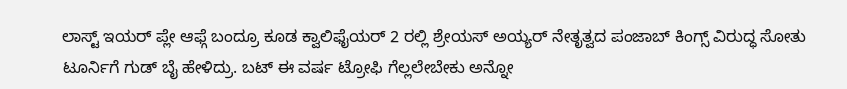ಲಾಸ್ಟ್ ಇಯರ್ ಪ್ಲೇ ಆಫ್ಗೆ ಬಂದ್ರೂ ಕೂಡ ಕ್ವಾಲಿಫೈಯರ್ 2 ರಲ್ಲಿ ಶ್ರೇಯಸ್ ಅಯ್ಯರ್ ನೇತೃತ್ವದ ಪಂಜಾಬ್ ಕಿಂಗ್ಸ್ ವಿರುದ್ಧ ಸೋತು ಟೂರ್ನಿಗೆ ಗುಡ್ ಬೈ ಹೇಳಿದ್ರು. ಬಟ್ ಈ ವರ್ಷ ಟ್ರೋಫಿ ಗೆಲ್ಲಲೇಬೇಕು ಅನ್ನೋ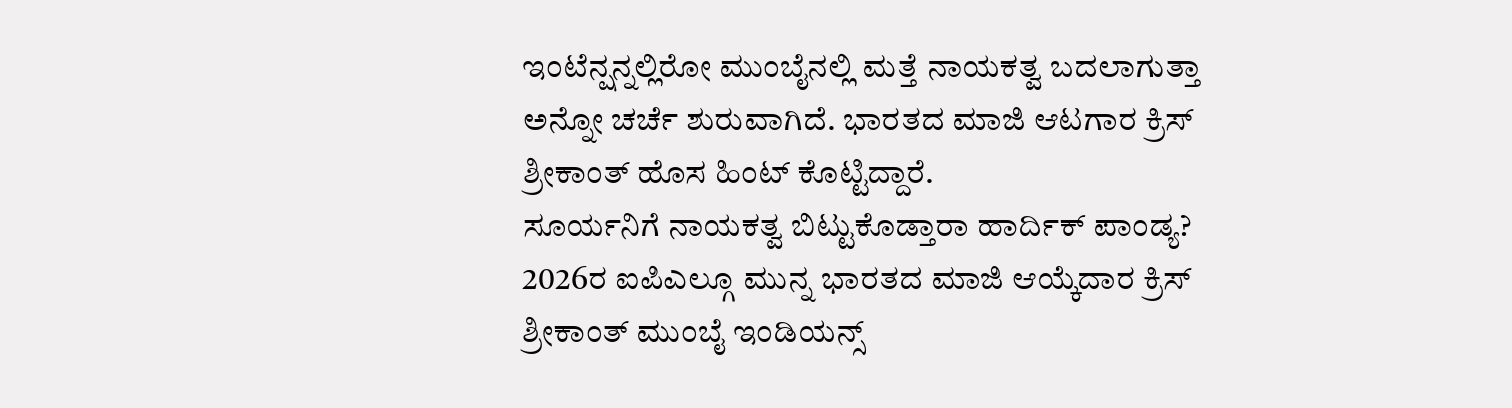ಇಂಟೆನ್ಷನ್ನಲ್ಲಿರೋ ಮುಂಬೈನಲ್ಲಿ ಮತ್ತೆ ನಾಯಕತ್ವ ಬದಲಾಗುತ್ತಾ ಅನ್ನೋ ಚರ್ಚೆ ಶುರುವಾಗಿದೆ. ಭಾರತದ ಮಾಜಿ ಆಟಗಾರ ಕ್ರಿಸ್ ಶ್ರೀಕಾಂತ್ ಹೊಸ ಹಿಂಟ್ ಕೊಟ್ಟಿದ್ದಾರೆ.
ಸೂರ್ಯನಿಗೆ ನಾಯಕತ್ವ ಬಿಟ್ಟುಕೊಡ್ತಾರಾ ಹಾರ್ದಿಕ್ ಪಾಂಡ್ಯ?
2026ರ ಐಪಿಎಲ್ಗೂ ಮುನ್ನ ಭಾರತದ ಮಾಜಿ ಆಯ್ಕೆದಾರ ಕ್ರಿಸ್ ಶ್ರೀಕಾಂತ್ ಮುಂಬೈ ಇಂಡಿಯನ್ಸ್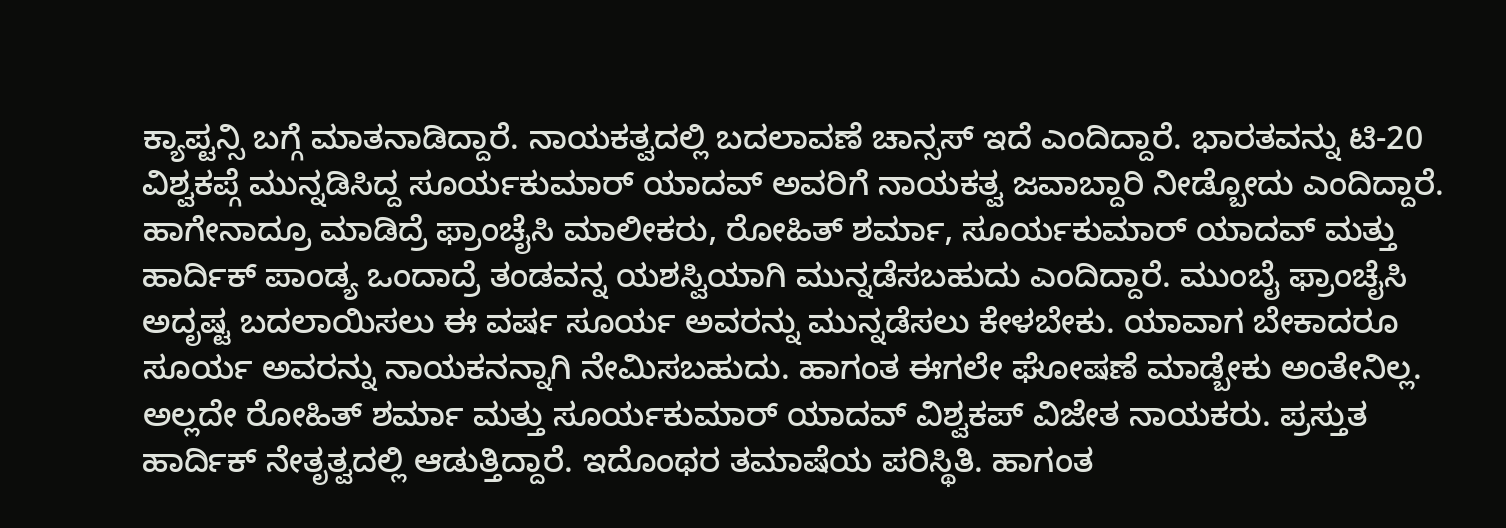ಕ್ಯಾಪ್ಟನ್ಸಿ ಬಗ್ಗೆ ಮಾತನಾಡಿದ್ದಾರೆ. ನಾಯಕತ್ವದಲ್ಲಿ ಬದಲಾವಣೆ ಚಾನ್ಸಸ್ ಇದೆ ಎಂದಿದ್ದಾರೆ. ಭಾರತವನ್ನು ಟಿ-20 ವಿಶ್ವಕಪ್ಗೆ ಮುನ್ನಡಿಸಿದ್ದ ಸೂರ್ಯಕುಮಾರ್ ಯಾದವ್ ಅವರಿಗೆ ನಾಯಕತ್ವ ಜವಾಬ್ದಾರಿ ನೀಡ್ಬೋದು ಎಂದಿದ್ದಾರೆ. ಹಾಗೇನಾದ್ರೂ ಮಾಡಿದ್ರೆ ಫ್ರಾಂಚೈಸಿ ಮಾಲೀಕರು, ರೋಹಿತ್ ಶರ್ಮಾ, ಸೂರ್ಯಕುಮಾರ್ ಯಾದವ್ ಮತ್ತು ಹಾರ್ದಿಕ್ ಪಾಂಡ್ಯ ಒಂದಾದ್ರೆ ತಂಡವನ್ನ ಯಶಸ್ವಿಯಾಗಿ ಮುನ್ನಡೆಸಬಹುದು ಎಂದಿದ್ದಾರೆ. ಮುಂಬೈ ಫ್ರಾಂಚೈಸಿ ಅದೃಷ್ಟ ಬದಲಾಯಿಸಲು ಈ ವರ್ಷ ಸೂರ್ಯ ಅವರನ್ನು ಮುನ್ನಡೆಸಲು ಕೇಳಬೇಕು. ಯಾವಾಗ ಬೇಕಾದರೂ ಸೂರ್ಯ ಅವರನ್ನು ನಾಯಕನನ್ನಾಗಿ ನೇಮಿಸಬಹುದು. ಹಾಗಂತ ಈಗಲೇ ಘೋಷಣೆ ಮಾಡ್ಬೇಕು ಅಂತೇನಿಲ್ಲ. ಅಲ್ಲದೇ ರೋಹಿತ್ ಶರ್ಮಾ ಮತ್ತು ಸೂರ್ಯಕುಮಾರ್ ಯಾದವ್ ವಿಶ್ವಕಪ್ ವಿಜೇತ ನಾಯಕರು. ಪ್ರಸ್ತುತ ಹಾರ್ದಿಕ್ ನೇತೃತ್ವದಲ್ಲಿ ಆಡುತ್ತಿದ್ದಾರೆ. ಇದೊಂಥರ ತಮಾಷೆಯ ಪರಿಸ್ಥಿತಿ. ಹಾಗಂತ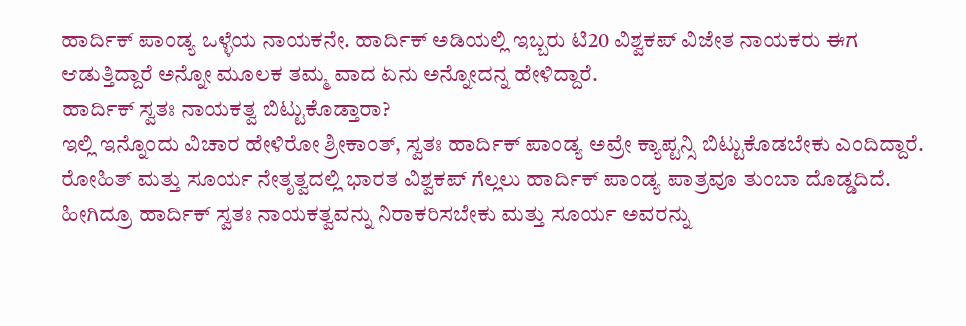ಹಾರ್ದಿಕ್ ಪಾಂಡ್ಯ ಒಳ್ಳೆಯ ನಾಯಕನೇ. ಹಾರ್ದಿಕ್ ಅಡಿಯಲ್ಲಿ ಇಬ್ಬರು ಟಿ20 ವಿಶ್ವಕಪ್ ವಿಜೇತ ನಾಯಕರು ಈಗ ಆಡುತ್ತಿದ್ದಾರೆ ಅನ್ನೋ ಮೂಲಕ ತಮ್ಮ ವಾದ ಏನು ಅನ್ನೋದನ್ನ ಹೇಳಿದ್ದಾರೆ.
ಹಾರ್ದಿಕ್ ಸ್ವತಃ ನಾಯಕತ್ವ ಬಿಟ್ಟುಕೊಡ್ತಾರಾ?
ಇಲ್ಲಿ ಇನ್ನೊಂದು ವಿಚಾರ ಹೇಳಿರೋ ಶ್ರೀಕಾಂತ್, ಸ್ವತಃ ಹಾರ್ದಿಕ್ ಪಾಂಡ್ಯ ಅವ್ರೇ ಕ್ಯಾಪ್ಟನ್ಸಿ ಬಿಟ್ಟುಕೊಡಬೇಕು ಎಂದಿದ್ದಾರೆ. ರೋಹಿತ್ ಮತ್ತು ಸೂರ್ಯ ನೇತೃತ್ವದಲ್ಲಿ ಭಾರತ ವಿಶ್ವಕಪ್ ಗೆಲ್ಲಲು ಹಾರ್ದಿಕ್ ಪಾಂಡ್ಯ ಪಾತ್ರವೂ ತುಂಬಾ ದೊಡ್ಡದಿದೆ. ಹೀಗಿದ್ರೂ ಹಾರ್ದಿಕ್ ಸ್ವತಃ ನಾಯಕತ್ವವನ್ನು ನಿರಾಕರಿಸಬೇಕು ಮತ್ತು ಸೂರ್ಯ ಅವರನ್ನು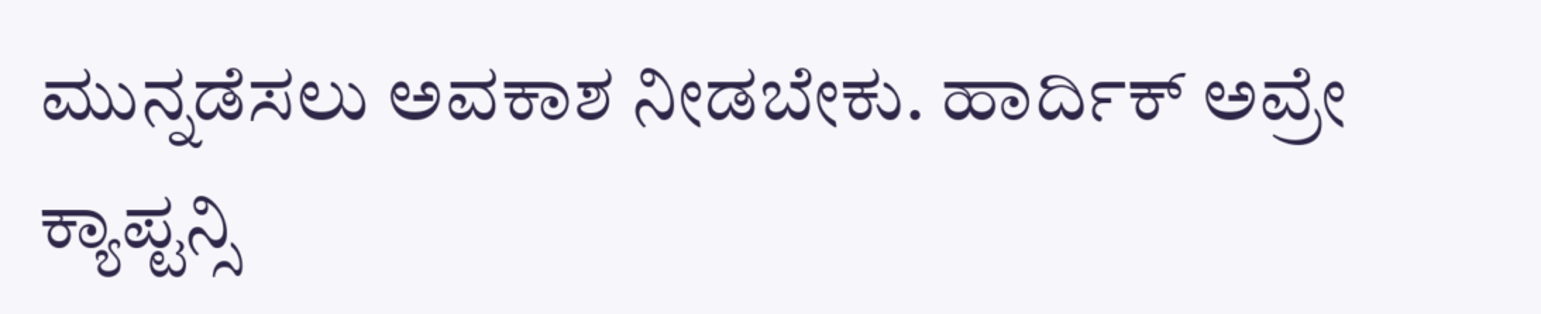ಮುನ್ನಡೆಸಲು ಅವಕಾಶ ನೀಡಬೇಕು. ಹಾರ್ದಿಕ್ ಅವ್ರೇ ಕ್ಯಾಪ್ಟನ್ಸಿ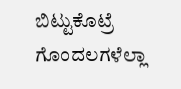ಬಿಟ್ಟುಕೊಟ್ರೆ ಗೊಂದಲಗಳೆಲ್ಲಾ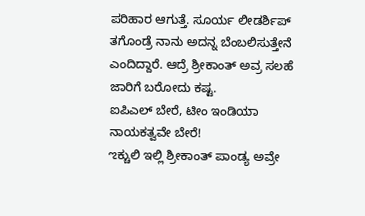ಪರಿಹಾರ ಆಗುತ್ತೆ. ಸೂರ್ಯ ಲೀಡರ್ಶಿಪ್ ತಗೊಂಡ್ರೆ ನಾನು ಅದನ್ನ ಬೆಂಬಲಿಸುತ್ತೇನೆ ಎಂದಿದ್ದಾರೆ. ಆದ್ರೆ ಶ್ರೀಕಾಂತ್ ಅವ್ರ ಸಲಹೆ ಜಾರಿಗೆ ಬರೋದು ಕಷ್ಟ.
ಐಪಿಎಲ್ ಬೇರೆ, ಟೀಂ ಇಂಡಿಯಾ ನಾಯಕತ್ವವೇ ಬೇರೆ!
ಌಕ್ಚುಲಿ ಇಲ್ಲಿ ಶ್ರೀಕಾಂತ್ ಪಾಂಡ್ಯ ಅವ್ರೇ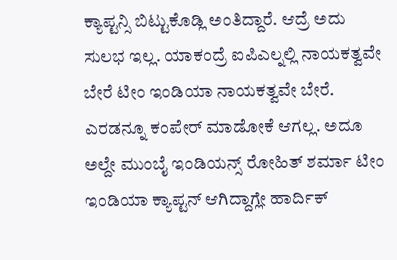ಕ್ಯಾಪ್ಟನ್ಸಿ ಬಿಟ್ಟುಕೊಡ್ಲಿ ಅಂತಿದ್ದಾರೆ. ಆದ್ರೆ ಅದು ಸುಲಭ ಇಲ್ಲ. ಯಾಕಂದ್ರೆ ಐಪಿಎಲ್ನಲ್ಲಿ ನಾಯಕತ್ವವೇ ಬೇರೆ ಟೀಂ ಇಂಡಿಯಾ ನಾಯಕತ್ವವೇ ಬೇರೆ. ಎರಡನ್ನೂ ಕಂಪೇರ್ ಮಾಡೋಕೆ ಆಗಲ್ಲ. ಅದೂ ಅಲ್ದೇ ಮುಂಬೈ ಇಂಡಿಯನ್ಸ್ ರೋಹಿತ್ ಶರ್ಮಾ ಟೀಂ ಇಂಡಿಯಾ ಕ್ಯಾಪ್ಟನ್ ಆಗಿದ್ದಾಗ್ಲೇ ಹಾರ್ದಿಕ್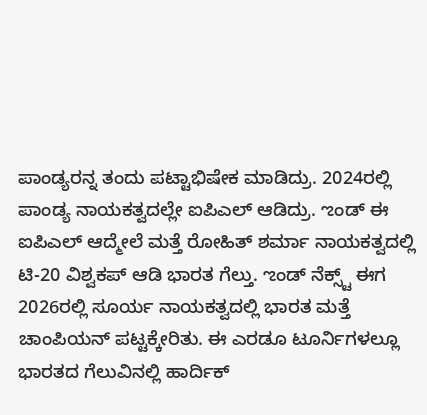ಪಾಂಡ್ಯರನ್ನ ತಂದು ಪಟ್ಟಾಭಿಷೇಕ ಮಾಡಿದ್ರು. 2024ರಲ್ಲಿ ಪಾಂಡ್ಯ ನಾಯಕತ್ವದಲ್ಲೇ ಐಪಿಎಲ್ ಆಡಿದ್ರು. ಌಂಡ್ ಈ ಐಪಿಎಲ್ ಆದ್ಮೇಲೆ ಮತ್ತೆ ರೋಹಿತ್ ಶರ್ಮಾ ನಾಯಕತ್ವದಲ್ಲಿ ಟಿ-20 ವಿಶ್ವಕಪ್ ಆಡಿ ಭಾರತ ಗೆಲ್ತು. ಌಂಡ್ ನೆಕ್ಸ್ಟ್ ಈಗ 2026ರಲ್ಲಿ ಸೂರ್ಯ ನಾಯಕತ್ವದಲ್ಲಿ ಭಾರತ ಮತ್ತೆ ಚಾಂಪಿಯನ್ ಪಟ್ಟಕ್ಕೇರಿತು. ಈ ಎರಡೂ ಟೂರ್ನಿಗಳಲ್ಲೂ ಭಾರತದ ಗೆಲುವಿನಲ್ಲಿ ಹಾರ್ದಿಕ್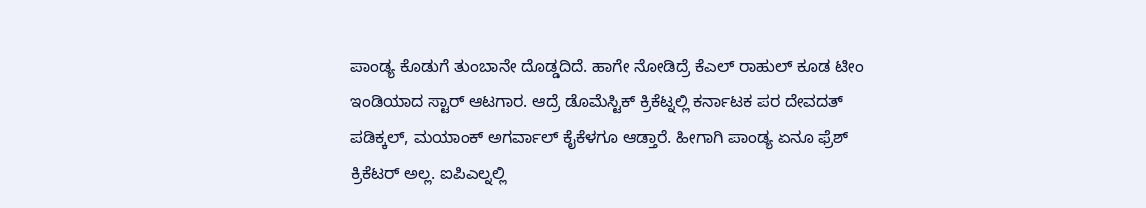ಪಾಂಡ್ಯ ಕೊಡುಗೆ ತುಂಬಾನೇ ದೊಡ್ಡದಿದೆ. ಹಾಗೇ ನೋಡಿದ್ರೆ ಕೆಎಲ್ ರಾಹುಲ್ ಕೂಡ ಟೀಂ ಇಂಡಿಯಾದ ಸ್ಟಾರ್ ಆಟಗಾರ. ಆದ್ರೆ ಡೊಮೆಸ್ಟಿಕ್ ಕ್ರಿಕೆಟ್ನಲ್ಲಿ ಕರ್ನಾಟಕ ಪರ ದೇವದತ್ ಪಡಿಕ್ಕಲ್, ಮಯಾಂಕ್ ಅಗರ್ವಾಲ್ ಕೈಕೆಳಗೂ ಆಡ್ತಾರೆ. ಹೀಗಾಗಿ ಪಾಂಡ್ಯ ಏನೂ ಫ್ರೆಶ್ ಕ್ರಿಕೆಟರ್ ಅಲ್ಲ. ಐಪಿಎಲ್ನಲ್ಲಿ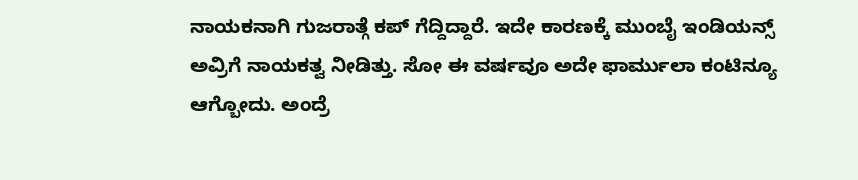ನಾಯಕನಾಗಿ ಗುಜರಾತ್ಗೆ ಕಪ್ ಗೆದ್ದಿದ್ದಾರೆ. ಇದೇ ಕಾರಣಕ್ಕೆ ಮುಂಬೈ ಇಂಡಿಯನ್ಸ್ ಅವ್ರಿಗೆ ನಾಯಕತ್ವ ನೀಡಿತ್ತು. ಸೋ ಈ ವರ್ಷವೂ ಅದೇ ಫಾರ್ಮುಲಾ ಕಂಟಿನ್ಯೂ ಆಗ್ಬೋದು. ಅಂದ್ರೆ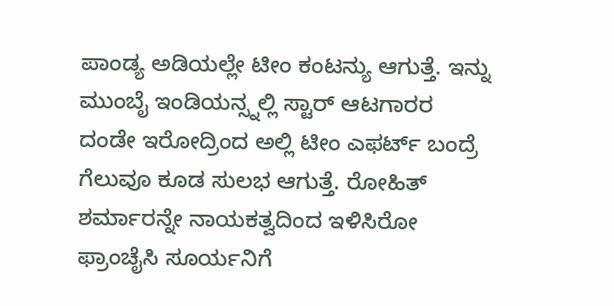ಪಾಂಡ್ಯ ಅಡಿಯಲ್ಲೇ ಟೀಂ ಕಂಟನ್ಯು ಆಗುತ್ತೆ. ಇನ್ನು ಮುಂಬೈ ಇಂಡಿಯನ್ಸ್ನಲ್ಲಿ ಸ್ಟಾರ್ ಆಟಗಾರರ ದಂಡೇ ಇರೋದ್ರಿಂದ ಅಲ್ಲಿ ಟೀಂ ಎಫರ್ಟ್ ಬಂದ್ರೆ ಗೆಲುವೂ ಕೂಡ ಸುಲಭ ಆಗುತ್ತೆ. ರೋಹಿತ್ ಶರ್ಮಾರನ್ನೇ ನಾಯಕತ್ವದಿಂದ ಇಳಿಸಿರೋ ಫ್ರಾಂಚೈಸಿ ಸೂರ್ಯನಿಗೆ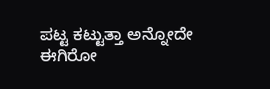ಪಟ್ಟ ಕಟ್ಟುತ್ತಾ ಅನ್ನೋದೇ ಈಗಿರೋ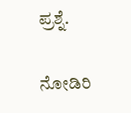ಪ್ರಶ್ನೆ.

ನೋಡಿರಿ